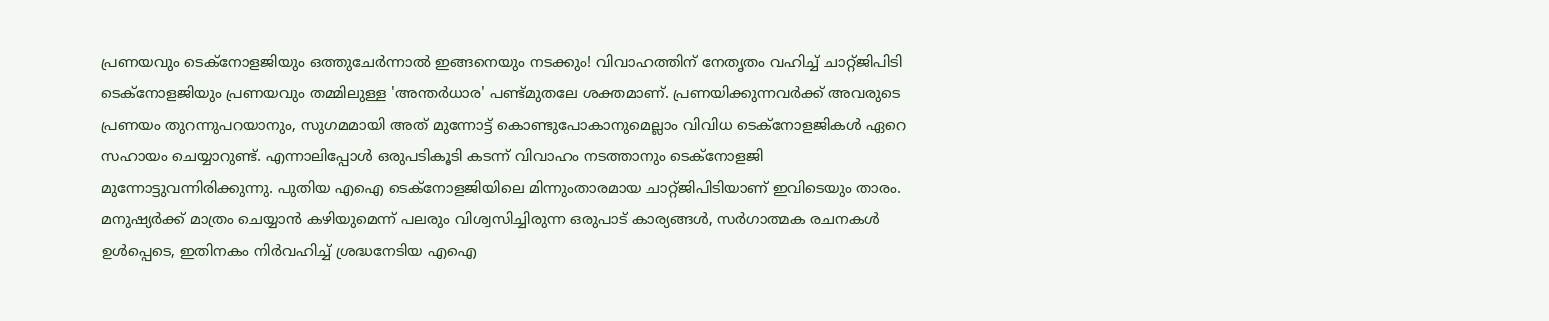പ്രണയവും ടെക്നോളജിയും ഒത്തുചേർന്നാൽ ഇങ്ങനെയും നടക്കും! വിവാഹത്തിന് നേതൃതം വഹിച്ച് ചാറ്റ്ജിപിടി
ടെക്നോളജിയും പ്രണയവും തമ്മിലുള്ള 'അന്തർധാര' പണ്ട്മുതലേ ശക്തമാണ്. പ്രണയിക്കുന്നവർക്ക് അവരുടെ പ്രണയം തുറന്നുപറയാനും, സുഗമമായി അത് മുന്നോട്ട് കൊണ്ടുപോകാനുമെല്ലാം വിവിധ ടെക്നോളജികൾ ഏറെ സഹായം ചെയ്യാറുണ്ട്. എന്നാലിപ്പോൾ ഒരുപടികൂടി കടന്ന് വിവാഹം നടത്താനും ടെക്നോളജി മുന്നോട്ടുവന്നിരിക്കുന്നു. പുതിയ എഐ ടെക്നോളജിയിലെ മിന്നുംതാരമായ ചാറ്റ്ജിപിടിയാണ് ഇവിടെയും താരം.
മനുഷ്യർക്ക് മാത്രം ചെയ്യാൻ കഴിയുമെന്ന് പലരും വിശ്വസിച്ചിരുന്ന ഒരുപാട് കാര്യങ്ങൾ, സർഗാത്മക രചനകൾ ഉൾപ്പെടെ, ഇതിനകം നിർവഹിച്ച് ശ്രദ്ധനേടിയ എഐ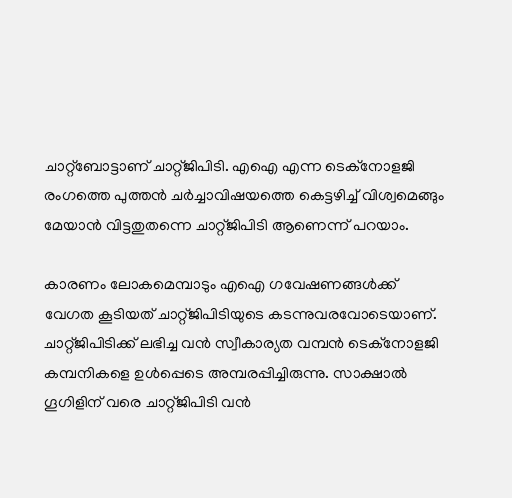ചാറ്റ്ബോട്ടാണ് ചാറ്റ്ജിപിടി. എഐ എന്ന ടെക്നോളജി രംഗത്തെ പുത്തൻ ചർച്ചാവിഷയത്തെ കെട്ടഴിച്ച് വിശ്വമെങ്ങും മേയാൻ വിട്ടതുതന്നെ ചാറ്റ്ജിപിടി ആണെന്ന് പറയാം.

കാരണം ലോകമെമ്പാടും എഐ ഗവേഷണങ്ങൾക്ക് വേഗത കൂടിയത് ചാറ്റ്ജിപിടിയുടെ കടന്നുവരവോടെയാണ്. ചാറ്റ്ജിപിടിക്ക് ലഭിച്ച വൻ സ്വീകാര്യത വമ്പൻ ടെക്നോളജി കമ്പനികളെ ഉൾപ്പെടെ അമ്പരപ്പിച്ചിരുന്നു. സാക്ഷാൽ ഗൂഗിളിന് വരെ ചാറ്റ്ജിപിടി വൻ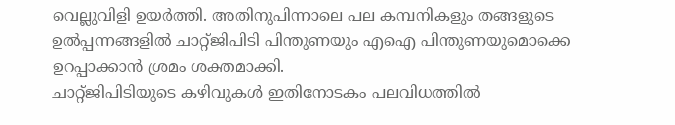വെല്ലുവിളി ഉയർത്തി. അതിനുപിന്നാലെ പല കമ്പനികളും തങ്ങളുടെ ഉൽപ്പന്നങ്ങളിൽ ചാറ്റ്ജിപിടി പിന്തുണയും എഐ പിന്തുണയുമൊക്കെ ഉറപ്പാക്കാൻ ശ്രമം ശക്തമാക്കി.
ചാറ്റ്ജിപിടിയുടെ കഴിവുകൾ ഇതിനോടകം പലവിധത്തിൽ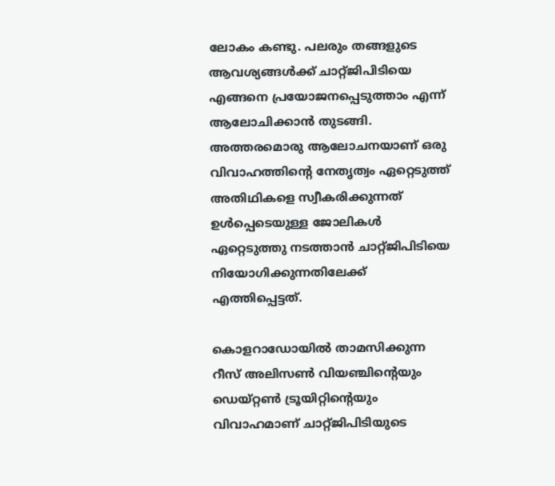ലോകം കണ്ടു. പലരും തങ്ങളുടെ ആവശ്യങ്ങൾക്ക് ചാറ്റ്ജിപിടിയെ എങ്ങനെ പ്രയോജനപ്പെടുത്താം എന്ന് ആലോചിക്കാൻ തുടങ്ങി. അത്തരമൊരു ആലോചനയാണ് ഒരു വിവാഹത്തിന്റെ നേതൃത്വം ഏറ്റെടുത്ത് അതിഥികളെ സ്വീകരിക്കുന്നത് ഉൾപ്പെടെയുള്ള ജോലികൾ ഏറ്റെടുത്തു നടത്താൻ ചാറ്റ്ജിപിടിയെ നിയോഗിക്കുന്നതിലേക്ക് എത്തിപ്പെട്ടത്.

കൊളറാഡോയിൽ താമസിക്കുന്ന റീസ് അലിസൺ വിയഞ്ചിന്റെയും ഡെയ്റ്റൺ ട്രൂയിറ്റിന്റെയും വിവാഹമാണ് ചാറ്റ്ജിപിടിയുടെ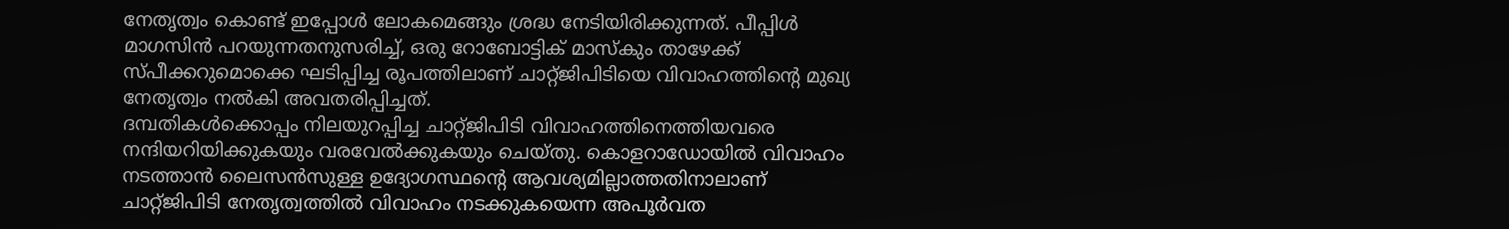നേതൃത്വം കൊണ്ട് ഇപ്പോൾ ലോകമെങ്ങും ശ്രദ്ധ നേടിയിരിക്കുന്നത്. പീപ്പിൾ മാഗസിൻ പറയുന്നതനുസരിച്ച്, ഒരു റോബോട്ടിക് മാസ്കും താഴേക്ക് സ്പീക്കറുമൊക്കെ ഘടിപ്പിച്ച രൂപത്തിലാണ് ചാറ്റ്ജിപിടിയെ വിവാഹത്തിന്റെ മുഖ്യ നേതൃത്വം നൽകി അവതരിപ്പിച്ചത്.
ദമ്പതികൾക്കൊപ്പം നിലയുറപ്പിച്ച ചാറ്റ്ജിപിടി വിവാഹത്തിനെത്തിയവരെ നന്ദിയറിയിക്കുകയും വരവേൽക്കുകയും ചെയ്തു. കൊളറാഡോയിൽ വിവാഹം നടത്താൻ ലൈസൻസുള്ള ഉദ്യോഗസ്ഥന്റെ ആവശ്യമില്ലാത്തതിനാലാണ് ചാറ്റ്ജിപിടി നേതൃത്വത്തിൽ വിവാഹം നടക്കുകയെന്ന അപൂർവത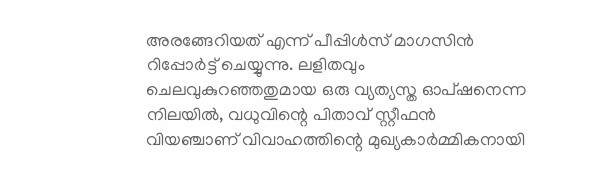അരങ്ങേറിയത് എന്ന് പീപ്പിൾസ് മാഗസിൻ റിപ്പോർട്ട് ചെയ്യുന്നു. ലളിതവും ചെലവുകുറഞ്ഞതുമായ ഒരു വ്യത്യസ്ത ഓപ്ഷനെന്ന നിലയിൽ, വധുവിന്റെ പിതാവ് സ്റ്റീഫൻ വിയഞ്ചാണ് വിവാഹത്തിന്റെ മുഖ്യകാർമ്മികനായി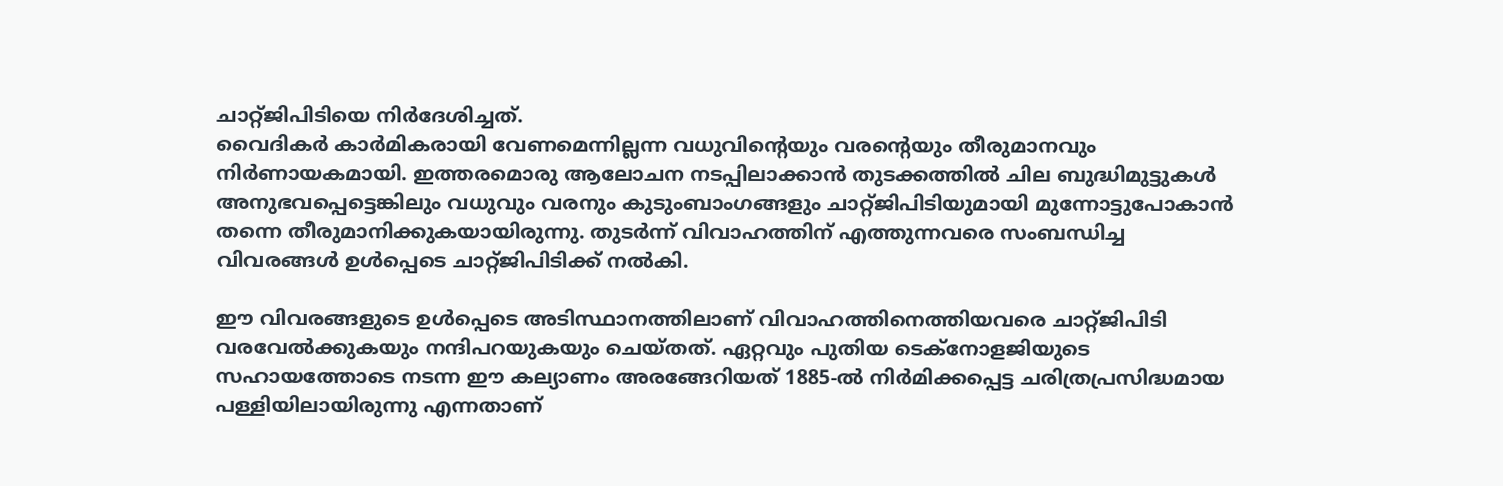ചാറ്റ്ജിപിടിയെ നിർദേശിച്ചത്.
വൈദികർ കാർമികരായി വേണമെന്നില്ലന്ന വധുവിന്റെയും വരന്റെയും തീരുമാനവും നിർണായകമായി. ഇത്തരമൊരു ആലോചന നടപ്പിലാക്കാൻ തുടക്കത്തിൽ ചില ബുദ്ധിമുട്ടുകൾ അനുഭവപ്പെട്ടെങ്കിലും വധുവും വരനും കുടുംബാംഗങ്ങളും ചാറ്റ്ജിപിടിയുമായി മുന്നോട്ടുപോകാൻ തന്നെ തീരുമാനിക്കുകയായിരുന്നു. തുടർന്ന് വിവാഹത്തിന് എത്തുന്നവരെ സംബന്ധിച്ച വിവരങ്ങൾ ഉൾപ്പെടെ ചാറ്റ്ജിപിടിക്ക് നൽകി.

ഈ വിവരങ്ങളുടെ ഉൾപ്പെടെ അടിസ്ഥാനത്തിലാണ് വിവാഹത്തിനെത്തിയവരെ ചാറ്റ്ജിപിടി വരവേൽക്കുകയും നന്ദിപറയുകയും ചെയ്തത്. ഏറ്റവും പുതിയ ടെക്നോളജിയുടെ സഹായത്തോടെ നടന്ന ഈ കല്യാണം അരങ്ങേറിയത് 1885-ൽ നിർമിക്കപ്പെട്ട ചരിത്രപ്രസിദ്ധമായ പള്ളിയിലായിരുന്നു എന്നതാണ്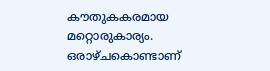കൗതുകകരമായ മറ്റൊരുകാര്യം. ഒരാഴ്ചകൊണ്ടാണ്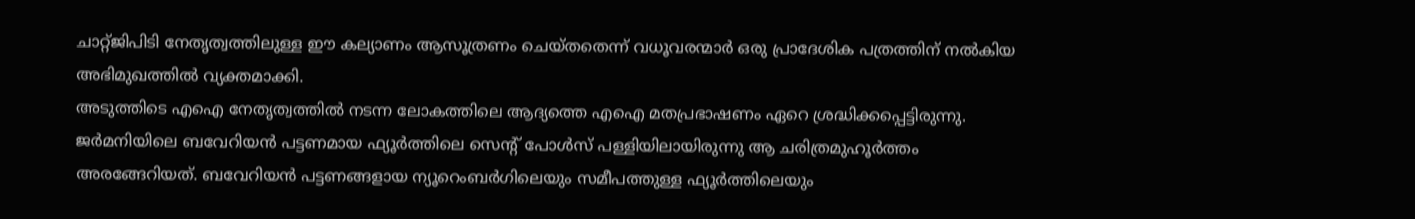ചാറ്റ്ജിപിടി നേതൃത്വത്തിലുള്ള ഈ കല്യാണം ആസൂത്രണം ചെയ്തതെന്ന് വധൂവരന്മാർ ഒരു പ്രാദേശിക പത്രത്തിന് നൽകിയ അഭിമുഖത്തിൽ വ്യക്തമാക്കി.
അടുത്തിടെ എഐ നേതൃത്വത്തിൽ നടന്ന ലോകത്തിലെ ആദ്യത്തെ എഐ മതപ്രഭാഷണം ഏറെ ശ്രദ്ധിക്കപ്പെട്ടിരുന്നു. ജർമനിയിലെ ബവേറിയൻ പട്ടണമായ ഫ്യൂർത്തിലെ സെന്റ് പോൾസ് പള്ളിയിലായിരുന്നു ആ ചരിത്രമുഹൂർത്തം അരങ്ങേറിയത്. ബവേറിയൻ പട്ടണങ്ങളായ ന്യൂറെംബർഗിലെയും സമീപത്തുള്ള ഫ്യൂർത്തിലെയും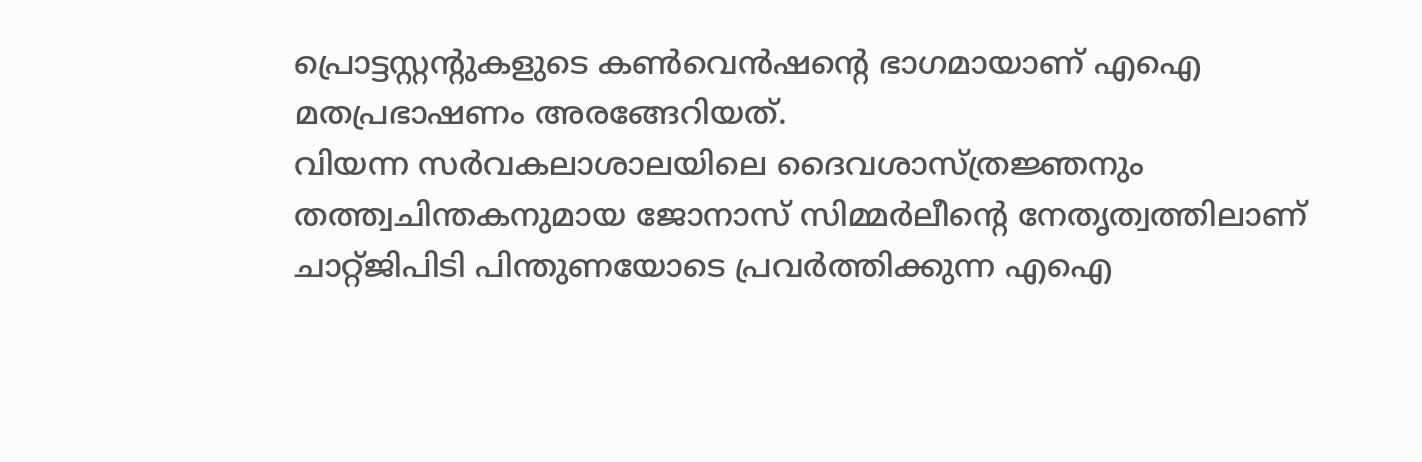പ്രൊട്ടസ്റ്റന്റുകളുടെ കൺവെൻഷന്റെ ഭാഗമായാണ് എഐ മതപ്രഭാഷണം അരങ്ങേറിയത്.
വിയന്ന സർവകലാശാലയിലെ ദൈവശാസ്ത്രജ്ഞനും തത്ത്വചിന്തകനുമായ ജോനാസ് സിമ്മർലീന്റെ നേതൃത്വത്തിലാണ് ചാറ്റ്ജിപിടി പിന്തുണയോടെ പ്രവർത്തിക്കുന്ന എഐ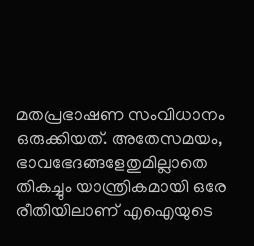മതപ്രഭാഷണ സംവിധാനം ഒരുക്കിയത്. അതേസമയം, ഭാവഭേദങ്ങളേതുമില്ലാതെ തികച്ചും യാന്ത്രികമായി ഒരേ രീതിയിലാണ് എഐയുടെ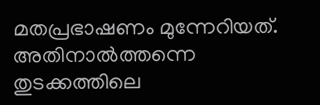മതപ്രഭാഷണം മുന്നേറിയത്. അതിനാൽത്തന്നെ തുടക്കത്തിലെ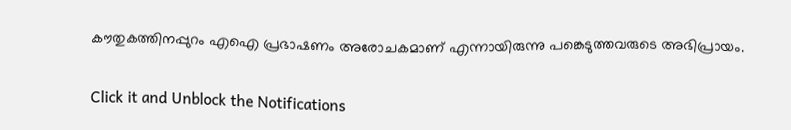കൗതുകത്തിനപ്പുറം എഐ പ്രഭാഷണം അരോചകമാണ് എന്നായിരുന്നു പങ്കെടുത്തവരുടെ അഭിപ്രായം.


Click it and Unblock the Notifications